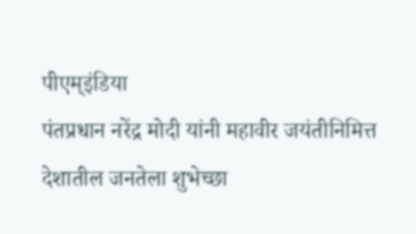पीएम्इंडिया
पंतप्रधान नरेंद्र मोदी यांनी महावीर जयंतीनिमित्त देशातील जनतेला शुभेच्छा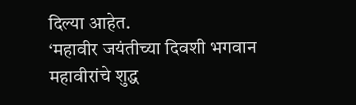दिल्या आहेत.
‘महावीर जयंतीच्या दिवशी भगवान महावीरांचे शुद्ध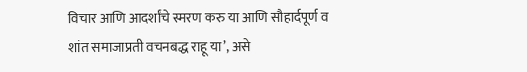विचार आणि आदर्शांचे स्मरण करु या आणि सौहार्दपूर्ण व शांत समाजाप्रती वचनबद्ध राहू या’, असे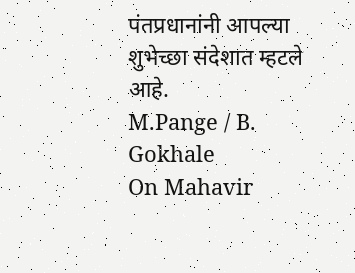पंतप्रधानांनी आपल्या शुभेच्छा संदेशात म्हटले आहे.
M.Pange / B. Gokhale
On Mahavir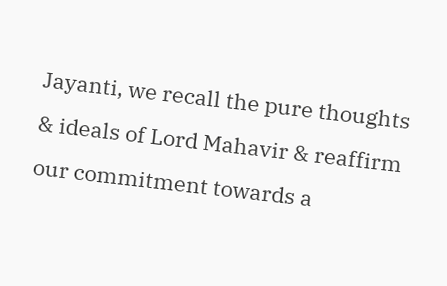Jayanti, we recall the pure thoughts & ideals of Lord Mahavir & reaffirm our commitment towards a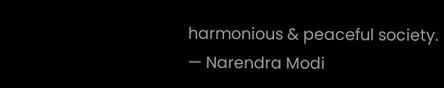harmonious & peaceful society.
— Narendra Modi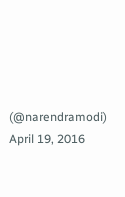(@narendramodi) April 19, 2016